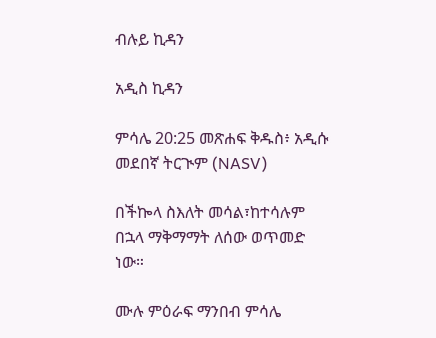ብሉይ ኪዳን

አዲስ ኪዳን

ምሳሌ 20:25 መጽሐፍ ቅዱስ፥ አዲሱ መደበኛ ትርጒም (NASV)

በችኰላ ስእለት መሳል፣ከተሳሉም በኋላ ማቅማማት ለሰው ወጥመድ ነው።

ሙሉ ምዕራፍ ማንበብ ምሳሌ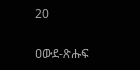20

ዐውደ-ጽሑፍ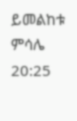ይመልከቱ ምሳሌ 20:25